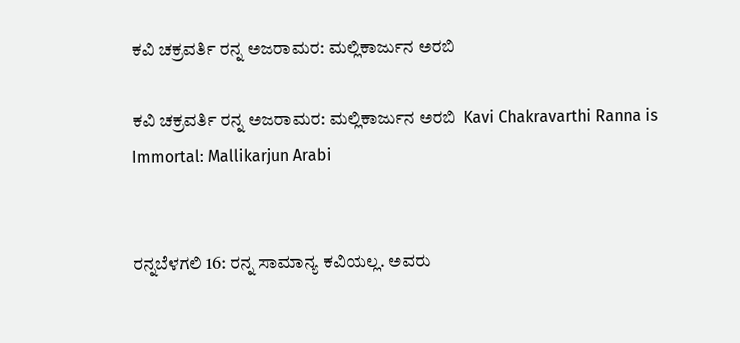ಕವಿ ಚಕ್ರವರ್ತಿ ರನ್ನ ಅಜರಾಮರ: ಮಲ್ಲಿಕಾರ್ಜುನ ಅರಬಿ

ಕವಿ ಚಕ್ರವರ್ತಿ ರನ್ನ ಅಜರಾಮರ: ಮಲ್ಲಿಕಾರ್ಜುನ ಅರಬಿ  Kavi Chakravarthi Ranna is Immortal: Mallikarjun Arabi


ರನ್ನಬೆಳಗಲಿ 16: ರನ್ನ ಸಾಮಾನ್ಯ ಕವಿಯಲ್ಲ. ಅವರು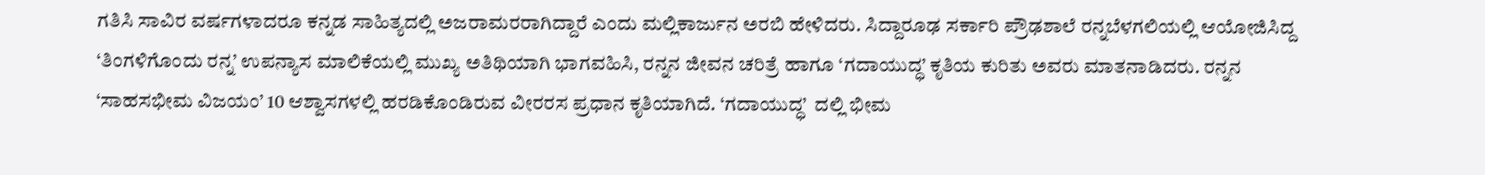ಗತಿಸಿ ಸಾವಿರ ವರ್ಷಗಳಾದರೂ ಕನ್ನಡ ಸಾಹಿತ್ಯದಲ್ಲಿ ಅಜರಾಮರರಾಗಿದ್ದಾರೆ ಎಂದು ಮಲ್ಲಿಕಾರ್ಜುನ ಅರಬಿ ಹೇಳಿದರು. ಸಿದ್ದಾರೂಢ ಸರ್ಕಾರಿ ಪ್ರೌಢಶಾಲೆ ರನ್ನಬೆಳಗಲಿಯಲ್ಲಿ ಆಯೋಜಿಸಿದ್ದ ‘ತಿಂಗಳಿಗೊಂದು ರನ್ನ’ ಉಪನ್ಯಾಸ ಮಾಲಿಕೆಯಲ್ಲಿ ಮುಖ್ಯ ಅತಿಥಿಯಾಗಿ ಭಾಗವಹಿಸಿ, ರನ್ನನ ಜೀವನ ಚರಿತ್ರೆ ಹಾಗೂ ‘ಗದಾಯುದ್ಧ’ ಕೃತಿಯ ಕುರಿತು ಅವರು ಮಾತನಾಡಿದರು. ರನ್ನನ ‘ಸಾಹಸಭೀಮ ವಿಜಯಂ’ 10 ಆಶ್ವಾಸಗಳಲ್ಲಿ ಹರಡಿಕೊಂಡಿರುವ ವೀರರಸ ಪ್ರಧಾನ ಕೃತಿಯಾಗಿದೆ. ‘ಗದಾಯುದ್ಧ’  ದಲ್ಲಿ ಭೀಮ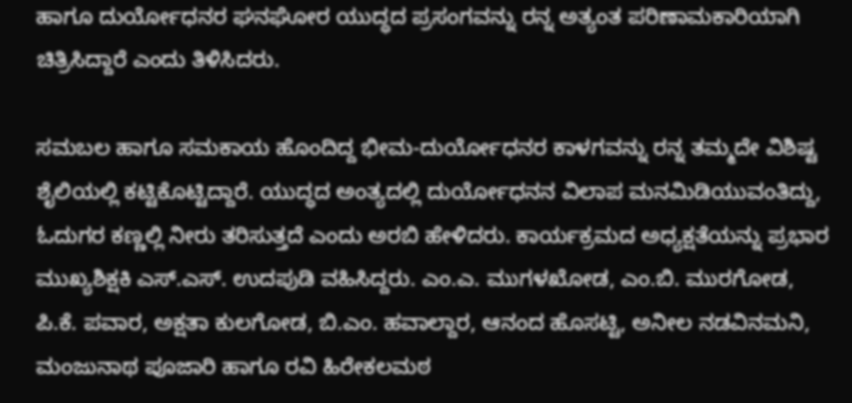ಹಾಗೂ ದುರ್ಯೋಧನರ ಘನಘೋರ ಯುದ್ಧದ ಪ್ರಸಂಗವನ್ನು ರನ್ನ ಅತ್ಯಂತ ಪರಿಣಾಮಕಾರಿಯಾಗಿ ಚಿತ್ರಿಸಿದ್ದಾರೆ ಎಂದು ತಿಳಿಸಿದರು.

ಸಮಬಲ ಹಾಗೂ ಸಮಕಾಯ ಹೊಂದಿದ್ದ ಭೀಮ-ದುರ್ಯೋಧನರ ಕಾಳಗವನ್ನು ರನ್ನ ತಮ್ಮದೇ ವಿಶಿಷ್ಟ ಶೈಲಿಯಲ್ಲಿ ಕಟ್ಟಿಕೊಟ್ಟಿದ್ದಾರೆ. ಯುದ್ಧದ ಅಂತ್ಯದಲ್ಲಿ ದುರ್ಯೋಧನನ ವಿಲಾಪ ಮನಮಿಡಿಯುವಂತಿದ್ದು, ಓದುಗರ ಕಣ್ಣಲ್ಲಿ ನೀರು ತರಿಸುತ್ತದೆ ಎಂದು ಅರಬಿ ಹೇಳಿದರು. ಕಾರ್ಯಕ್ರಮದ ಅಧ್ಯಕ್ಷತೆಯನ್ನು ಪ್ರಭಾರ ಮುಖ್ಯಶಿಕ್ಷಕಿ ಎಸ್‌.ಎಸ್‌. ಉದಪುಡಿ ವಹಿಸಿದ್ದರು. ಎಂ.ಎ. ಮುಗಳಖೋಡ, ಎಂ.ಬಿ. ಮುರಗೋಡ, ಪಿ.ಕೆ. ಪವಾರ, ಅಕ್ಷತಾ ಕುಲಗೋಡ, ಬಿ.ಎಂ. ಹವಾಲ್ದಾರ, ಆನಂದ ಹೊಸಟ್ಟಿ, ಅನೀಲ ನಡವಿನಮನಿ, ಮಂಜುನಾಥ ಪೂಜಾರಿ ಹಾಗೂ ರವಿ ಹಿರೇಕಲಮಠ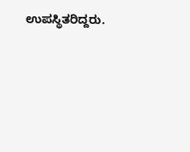ಉಪಸ್ಥಿತರಿದ್ದರು.